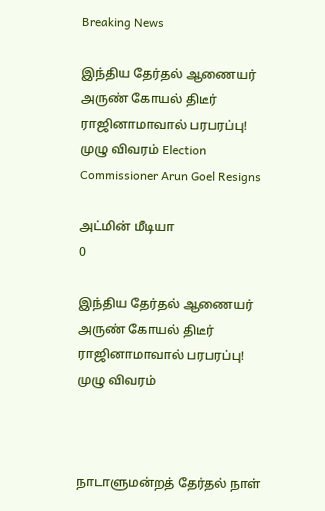Breaking News

இந்திய தேர்தல் ஆணையர் அருண் கோயல் திடீர் ராஜினாமாவால் பரபரப்பு! முழு விவரம் Election Commissioner Arun Goel Resigns

அட்மின் மீடியா
0

இந்திய தேர்தல் ஆணையர் அருண் கோயல் திடீர் ராஜினாமாவால் பரபரப்பு! முழு விவரம்



நாடாளுமன்றத் தேர்தல் நாள்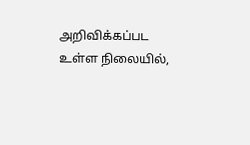அறிவிக்கப்பட உள்ள நிலையில்,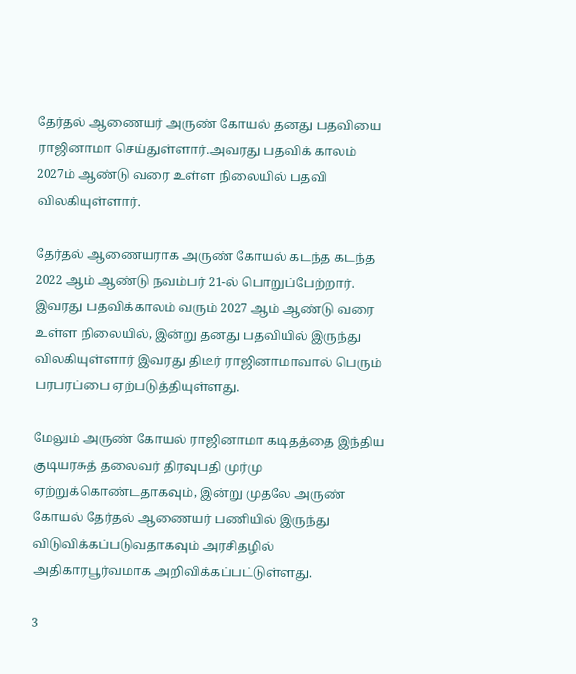தேர்தல் ஆணையர் அருண் கோயல் தனது பதவியை ராஜினாமா செய்துள்ளார்.அவரது பதவிக் காலம் 2027ம் ஆண்டு வரை உள்ள நிலையில் பதவி விலகியுள்ளார்.

தேர்தல் ஆணையராக அருண் கோயல் கடந்த கடந்த 2022 ஆம் ஆண்டு நவம்பர் 21-ல் பொறுப்பேற்றார். இவரது பதவிக்காலம் வரும் 2027 ஆம் ஆண்டு வரை உள்ள நிலையில், இன்று தனது பதவியில் இருந்து விலகியுள்ளார் இவரது திடீர் ராஜினாமாவால் பெரும் பரபரப்பை ஏற்படுத்தியுள்ளது.

மேலும் அருண் கோயல் ராஜினாமா கடிதத்தை இந்திய குடியரசுத் தலைவர் திரவுபதி முர்மு ஏற்றுக்கொண்டதாகவும், இன்று முதலே அருண் கோயல் தேர்தல் ஆணையர் பணியில் இருந்து விடுவிக்கப்படுவதாகவும் அரசிதழில் அதிகாரபூர்வமாக அறிவிக்கப்பட்டுள்ளது.

3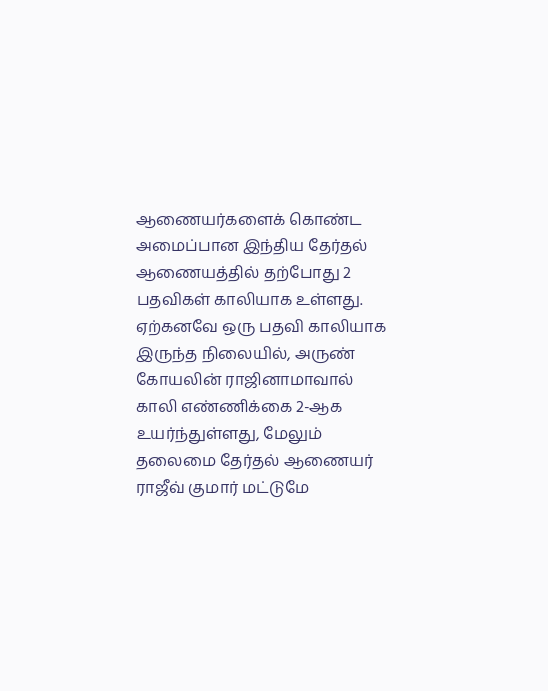ஆணையர்களைக் கொண்ட அமைப்பான இந்திய தேர்தல் ஆணையத்தில் தற்போது 2 பதவிகள் காலியாக உள்ளது. ஏற்கனவே ஒரு பதவி காலியாக இருந்த நிலையில், அருண் கோயலின் ராஜினாமாவால் காலி எண்ணிக்கை 2-ஆக உயர்ந்துள்ளது, மேலும் தலைமை தேர்தல் ஆணையர் ராஜீவ் குமார் மட்டுமே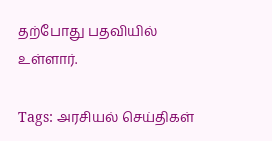தற்போது பதவியில் உள்ளார்.

Tags: அரசியல் செய்திகள்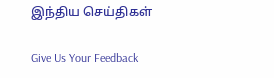இந்திய செய்திகள்

Give Us Your Feedback